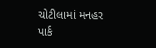ચોટીલામાં મનહર પાર્ક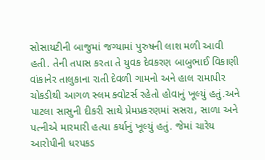સોસાયટીની બાજુમાં જગ્યામાં પુરુષની લાશ મળી આવી હતી. તેની તપાસ કરતા તે યુવક દેવકરણ બાબુભાઈ વિકાણી વાંકાનેર તાલુકાના રાતી દેવળી ગામનો અને હાલ રામાપીર ચોકડીથી આગળ સ્લમ ક્વોટર્સ રહેતો હોવાનું ખૂલ્યું હતું.અને પાટલા સાસુની દીકરી સાથે પ્રેમપ્રકરણમાં સસરા, સાળા અને પત્નીએ મારમારી હત્યા કર્યાનું ખૂલ્યું હતું. જેમાં ચારેય આરોપીની ધરપકડ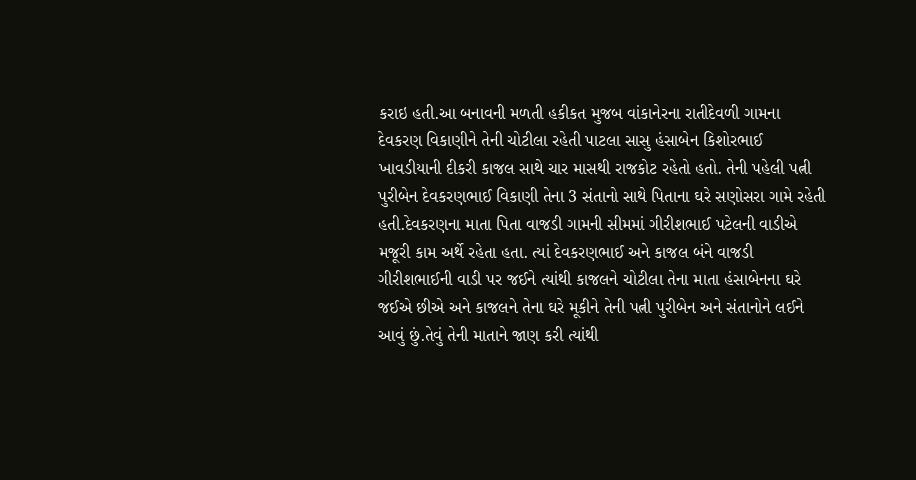કરાઇ હતી.આ બનાવની મળતી હકીકત મુજબ વાંકાનેરના રાતીદેવળી ગામના દેવકરણ વિકાણીને તેની ચોટીલા રહેતી પાટલા સાસુ હંસાબેન કિશોરભાઈ ખાવડીયાની દીકરી કાજલ સાથે ચાર માસથી રાજકોટ રહેતો હતો. તેની પહેલી પત્ની પુરીબેન દેવકરણભાઈ વિકાણી તેના 3 સંતાનો સાથે પિતાના ઘરે સણોસરા ગામે રહેતી હતી.દેવકરણના માતા પિતા વાજડી ગામની સીમમાં ગીરીશભાઈ પટેલની વાડીએ મજૂરી કામ અર્થે રહેતા હતા. ત્યાં દેવકરણભાઈ અને કાજલ બંને વાજડી ગીરીશભાઈની વાડી પર જઈને ત્યાંથી કાજલને ચોટીલા તેના માતા હંસાબેનના ઘરે જઈએ છીએ અને કાજલને તેના ઘરે મૂકીને તેની પત્ની પુરીબેન અને સંતાનોને લઈને આવું છું.તેવું તેની માતાને જાણ કરી ત્યાંથી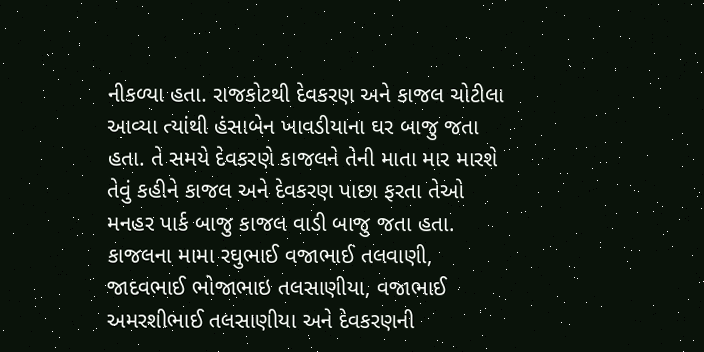નીકળ્યા હતા. રાજકોટથી દેવકરણ અને કાજલ ચોટીલા આવ્યા ત્યાંથી હંસાબેન ખાવડીયાના ઘર બાજુ જતા હતા. તે સમયે દેવકરણે કાજલને તેની માતા માર મારશે તેવું કહીને કાજલ અને દેવકરણ પાછા ફરતા તેઓ મનહર પાર્ક બાજુ કાજલ વાડી બાજુ જતા હતા. કાજલના મામા રઘુભાઈ વજાભાઈ તલવાણી, જાદવભાઈ ભોજાભાઇ તલસાણીયા, વજાભાઈ અમરશીભાઈ તલસાણીયા અને દેવકરણની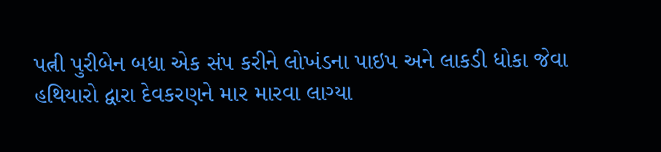પત્ની પુરીબેન બધા એક સંપ કરીને લોખંડના પાઇપ અને લાકડી ધોકા જેવા હથિયારો દ્વારા દેવકરણને માર મારવા લાગ્યા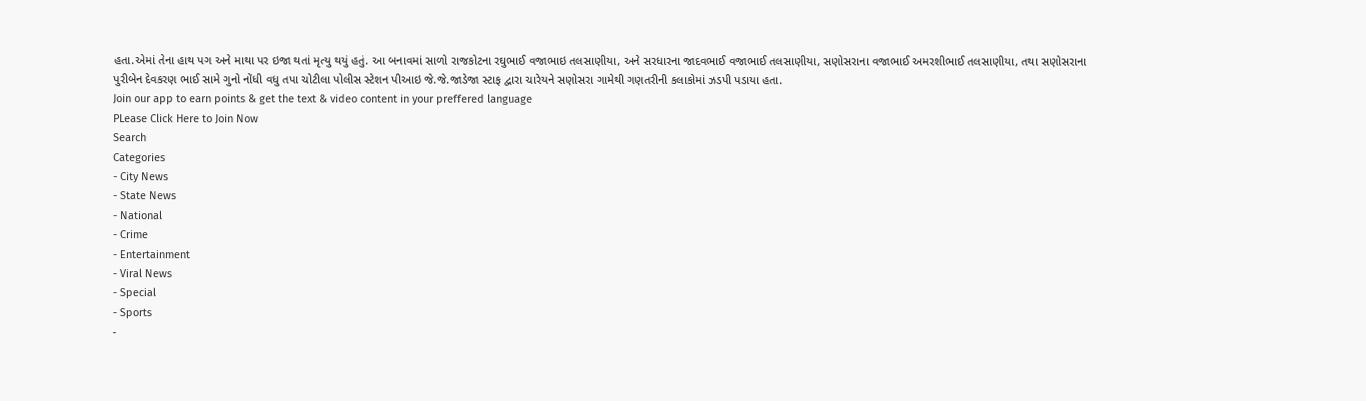હતા.એમાં તેના હાથ પગ અને માથા પર ઇજા થતાં મૃત્યુ થયું હતું. આ બનાવમાં સાળો રાજકોટના રઘુભાઈ વજાભાઇ તલસાણીયા, અને સરધારના જાદવભાઈ વજાભાઈ તલસાણીયા, સણોસરાના વજાભાઈ અમરશીભાઈ તલસાણીયા, તથા સણોસરાના પુરીબેન દેવકરણ ભાઈ સામે ગુનો નોંધી વધુ તપા ચોટીલા પોલીસ સ્ટેશન પીઆઇ જે.જે.જાડેજા સ્ટાફ દ્વારા ચારેયને સણોસરા ગામેથી ગણતરીની કલાકોમાં ઝડપી પડાયા હતા.
Join our app to earn points & get the text & video content in your preffered language
PLease Click Here to Join Now
Search
Categories
- City News
- State News
- National
- Crime
- Entertainment
- Viral News
- Special
- Sports
-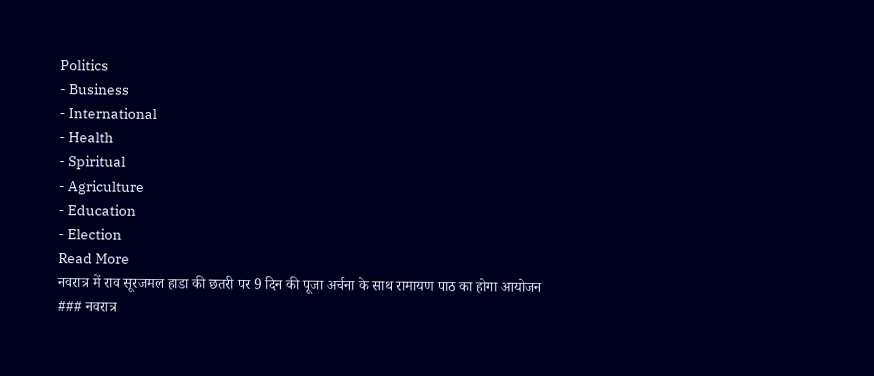Politics
- Business
- International
- Health
- Spiritual
- Agriculture
- Education
- Election
Read More
नवरात्र में राव सूरजमल हाडा की छतरी पर 9 दिन की पूजा अर्चना के साथ रामायण पाठ का होगा आयोजन
### नवरात्र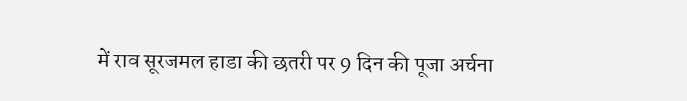में राव सूरजमल हाडा की छतरी पर 9 दिन की पूजा अर्चना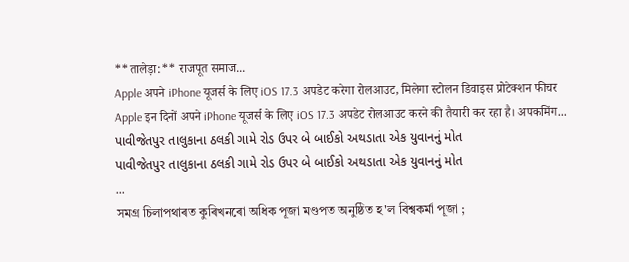**तालेड़ा:** राजपूत समाज...
Apple अपने iPhone यूजर्स के लिए iOS 17.3 अपडेट करेगा रोलआउट, मिलेगा स्टोलन डिवाइस प्रोटेक्शन फीचर
Apple इन दिनों अपने iPhone यूजर्स के लिए iOS 17.3 अपडेट रोलआउट करने की तैयारी कर रहा है। अपकमिंग...
પાવીજેતપુર તાલુકાના ઠલકી ગામે રોડ ઉપર બે બાઈકો અથડાતા એક યુવાનનું મોત
પાવીજેતપુર તાલુકાના ઠલકી ગામે રોડ ઉપર બે બાઈકો અથડાતા એક યુવાનનું મોત
...
সমগ্ৰ চিলাপথাৰত কুৰিখনৰো অধিক পূজা মণ্ডপত অনুষ্ঠিত হ'ল বিশ্বকৰ্মা পূজা ;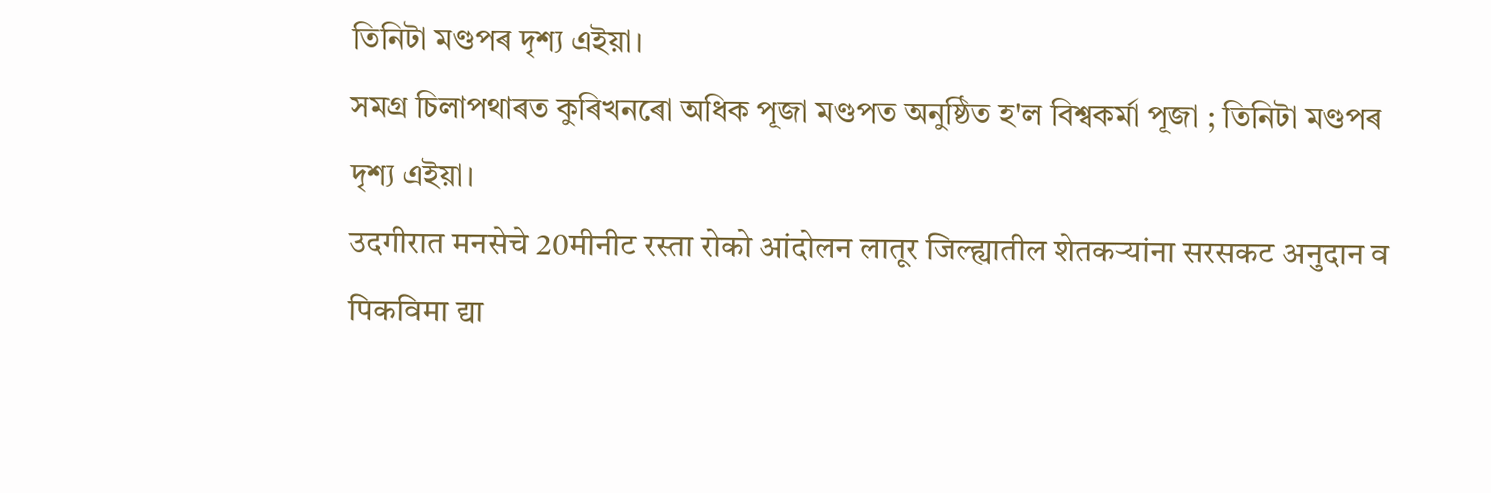তিনিটা মণ্ডপৰ দৃশ্য এইয়া।
সমগ্ৰ চিলাপথাৰত কুৰিখনৰো অধিক পূজা মণ্ডপত অনুষ্ঠিত হ'ল বিশ্বকৰ্মা পূজা ; তিনিটা মণ্ডপৰ দৃশ্য এইয়া।
उदगीरात मनसेचे 20मीनीट रस्ता रोको आंदोलन लातूर जिल्ह्यातील शेतकऱ्यांना सरसकट अनुदान व पिकविमा द्या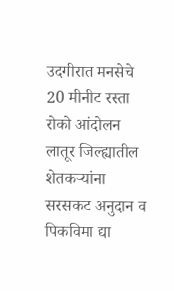उदगीरात मनसेचे 20 मीनीट रस्ता रोको आंदोलन लातूर जिल्ह्यातील शेतकऱ्यांना सरसकट अनुदान व पिकविमा द्या